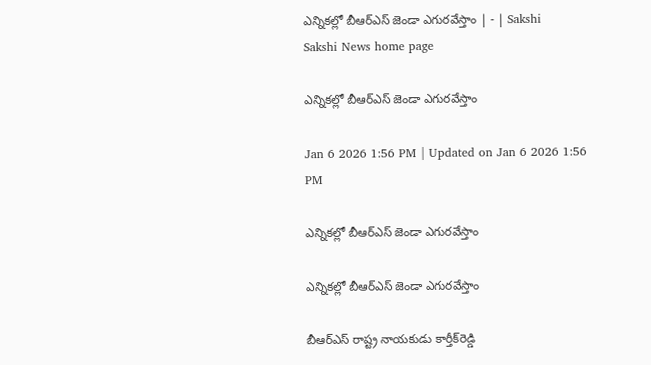ఎన్నికల్లో బీఆర్‌ఎస్‌ జెండా ఎగురవేస్తాం | - | Sakshi
Sakshi News home page

ఎన్నికల్లో బీఆర్‌ఎస్‌ జెండా ఎగురవేస్తాం

Jan 6 2026 1:56 PM | Updated on Jan 6 2026 1:56 PM

ఎన్నికల్లో బీఆర్‌ఎస్‌ జెండా ఎగురవేస్తాం

ఎన్నికల్లో బీఆర్‌ఎస్‌ జెండా ఎగురవేస్తాం

బీఆర్‌ఎస్‌ రాష్ట్ర నాయకుడు కార్తీక్‌రెడ్డి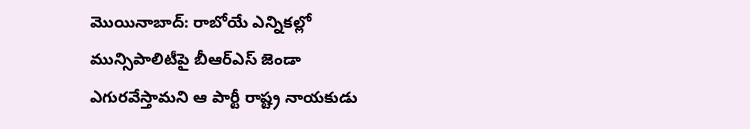మొయినాబాద్‌: రాబోయే ఎన్నికల్లో మున్సిపాలిటీపై బీఆర్‌ఎస్‌ జెండా ఎగురవేస్తామని ఆ పార్టీ రాష్ట్ర నాయకుడు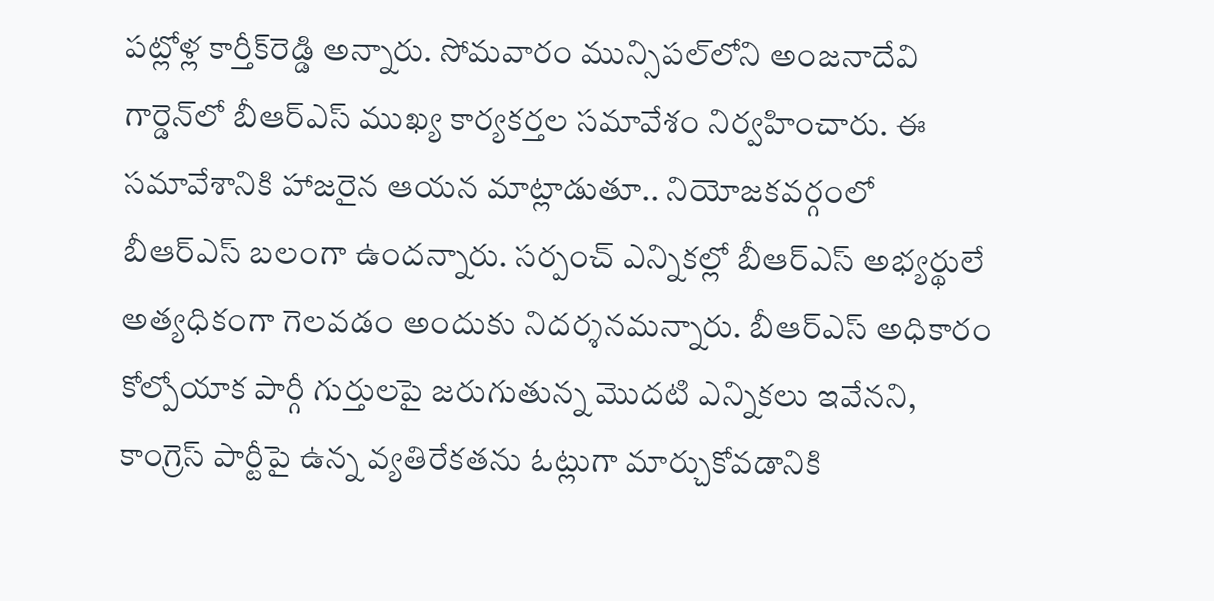పట్లోళ్ల కార్తీక్‌రెడ్డి అన్నారు. సోమవారం మున్సిపల్‌లోని అంజనాదేవి గార్డెన్‌లో బీఆర్‌ఎస్‌ ముఖ్య కార్యకర్తల సమావేశం నిర్వహించారు. ఈ సమావేశానికి హాజరైన ఆయన మాట్లాడుతూ.. నియోజకవర్గంలో బీఆర్‌ఎస్‌ బలంగా ఉందన్నారు. సర్పంచ్‌ ఎన్నికల్లో బీఆర్‌ఎస్‌ అభ్యర్థులే అత్యధికంగా గెలవడం అందుకు నిదర్శనమన్నారు. బీఆర్‌ఎస్‌ అధికారం కోల్పోయాక పార్గీ గుర్తులపై జరుగుతున్న మొదటి ఎన్నికలు ఇవేనని, కాంగ్రెస్‌ పార్టీపై ఉన్న వ్యతిరేకతను ఓట్లుగా మార్చుకోవడానికి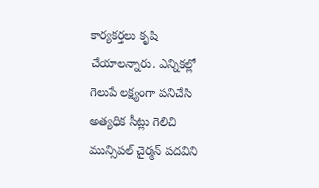కార్యకర్తలు కృషి చేయాలన్నారు. ఎన్నికల్లో గెలుపే లక్ష్యంగా పనిచేసి అత్యధిక సీట్లు గెలిచి మున్సిపల్‌ చైర్మన్‌ పదవిని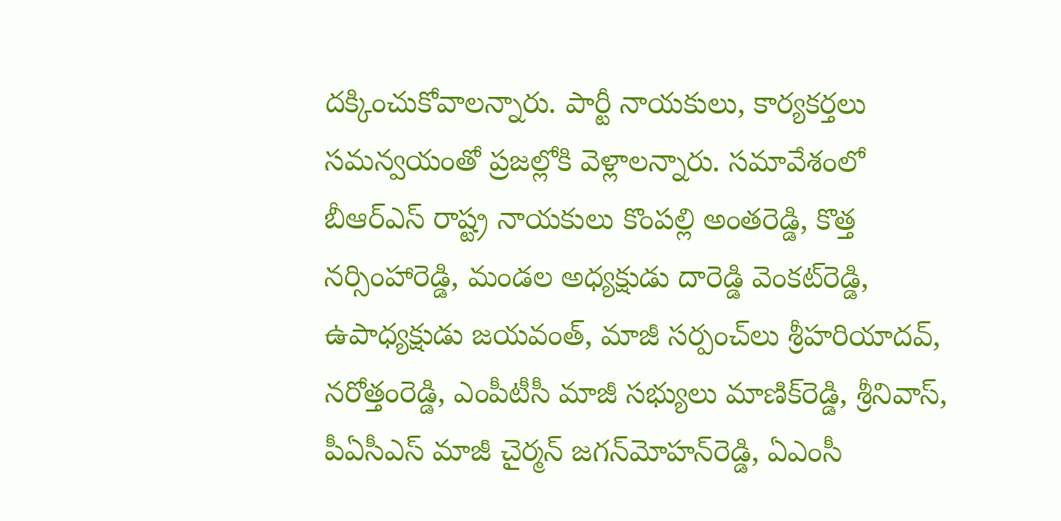దక్కించుకోవాలన్నారు. పార్టీ నాయకులు, కార్యకర్తలు సమన్వయంతో ప్రజల్లోకి వెళ్లాలన్నారు. సమావేశంలో బీఆర్‌ఎస్‌ రాష్ట్ర నాయకులు కొంపల్లి అంతరెడ్డి, కొత్త నర్సింహారెడ్డి, మండల అధ్యక్షుడు దారెడ్డి వెంకట్‌రెడ్డి, ఉపాధ్యక్షుడు జయవంత్‌, మాజీ సర్పంచ్‌లు శ్రీహరియాదవ్‌, నరోత్తంరెడ్డి, ఎంపీటీసీ మాజీ సభ్యులు మాణిక్‌రెడ్డి, శ్రీనివాస్‌, పీఏసీఎస్‌ మాజీ చైర్మన్‌ జగన్‌మోహన్‌రెడ్డి, ఏఎంసీ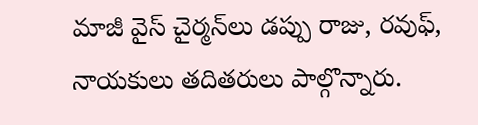మాజీ వైస్‌ చైర్మన్‌లు డప్పు రాజు, రవుఫ్‌, నాయకులు తదితరులు పాల్గొన్నారు.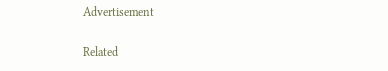Advertisement

Related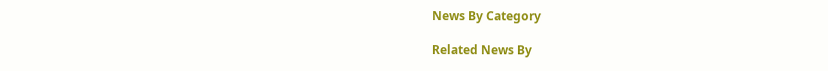News By Category

Related News By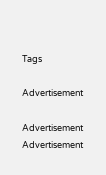Tags

Advertisement

Advertisement
Advertisement